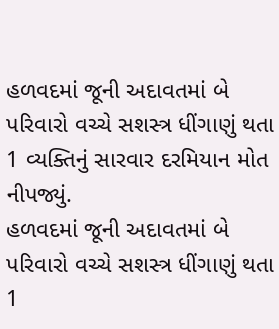હળવદમાં જૂની અદાવતમાં બે પરિવારો વચ્ચે સશસ્ત્ર ધીંગાણું થતા 1 વ્યક્તિનું સારવાર દરમિયાન મોત નીપજ્યું.
હળવદમાં જૂની અદાવતમાં બે પરિવારો વચ્ચે સશસ્ત્ર ધીંગાણું થતા 1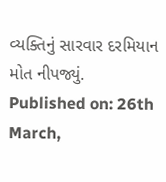વ્યક્તિનું સારવાર દરમિયાન મોત નીપજ્યું.
Published on: 26th March,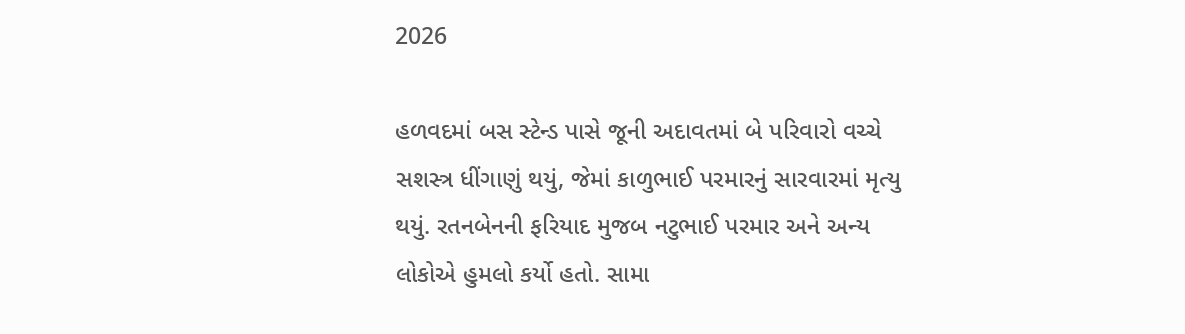2026

હળવદમાં બસ સ્ટેન્ડ પાસે જૂની અદાવતમાં બે પરિવારો વચ્ચે સશસ્ત્ર ધીંગાણું થયું, જેમાં કાળુભાઈ પરમારનું સારવારમાં મૃત્યુ થયું. રતનબેનની ફરિયાદ મુજબ નટુભાઈ પરમાર અને અન્ય લોકોએ હુમલો કર્યો હતો. સામા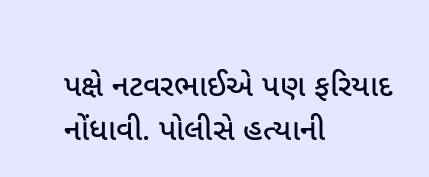પક્ષે નટવરભાઈએ પણ ફરિયાદ નોંધાવી. પોલીસે હત્યાની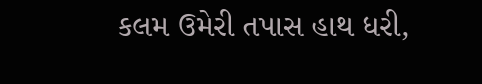કલમ ઉમેરી તપાસ હાથ ધરી,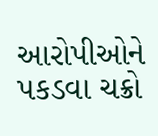આરોપીઓને પકડવા ચક્રો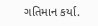ગતિમાન કર્યા.